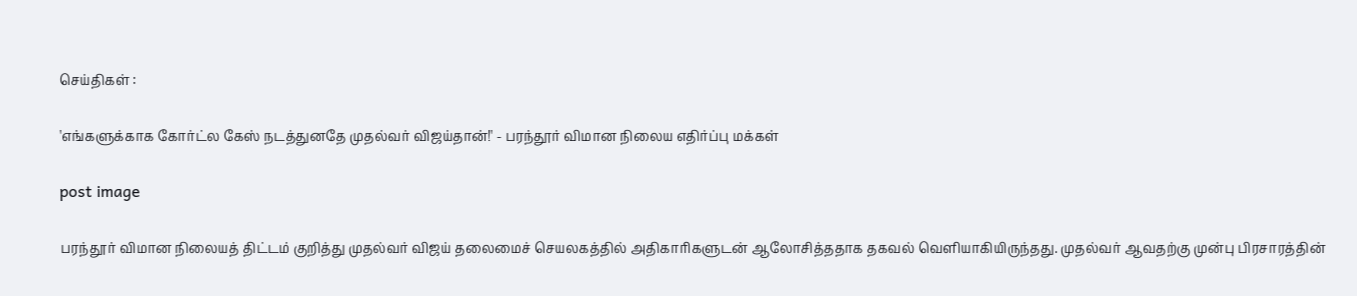செய்திகள் :

'எங்களுக்காக கோர்ட்ல கேஸ் நடத்துனதே முதல்வர் விஜய்தான்!' - பரந்தூர் விமான நிலைய எதிர்ப்பு மக்கள்

post image

பரந்தூர் விமான நிலையத் திட்டம் குறித்து முதல்வர் விஜய் தலைமைச் செயலகத்தில் அதிகாரிகளுடன் ஆலோசித்ததாக தகவல் வெளியாகியிருந்தது. முதல்வர் ஆவதற்கு முன்பு பிரசாரத்தின்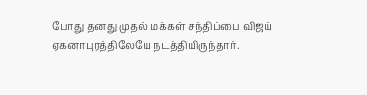போது தனது முதல் மக்கள் சந்திப்பை விஜய் ஏகனாபுரத்திலேயே நடத்தியிருந்தார்.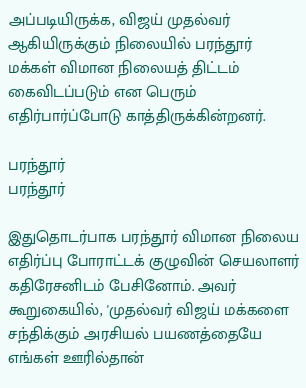அப்படியிருக்க, விஜய் முதல்வர் ஆகியிருக்கும் நிலையில் பரந்தூர் மக்கள் விமான நிலையத் திட்டம் கைவிடப்படும் என பெரும் எதிர்பார்ப்போடு காத்திருக்கின்றனர்.

பரந்தூர்
பரந்தூர்

இதுதொடர்பாக பரந்தூர் விமான நிலைய எதிர்ப்பு போராட்டக் குழுவின் செயலாளர் கதிரேசனிடம் பேசினோம். அவர் கூறுகையில், 'முதல்வர் விஜய் மக்களை சந்திக்கும் அரசியல் பயணத்தையே எங்கள் ஊரில்தான்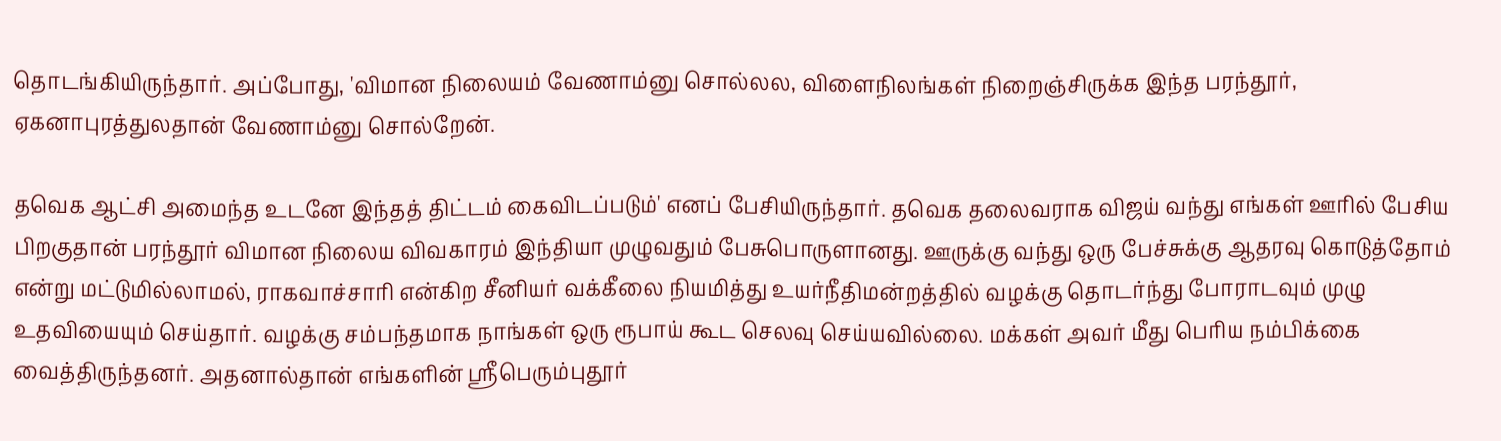தொடங்கியிருந்தார். அப்போது, 'விமான நிலையம் வேணாம்னு சொல்லல, விளைநிலங்கள் நிறைஞ்சிருக்க இந்த பரந்தூர், ஏகனாபுரத்துலதான் வேணாம்னு சொல்றேன்.

தவெக ஆட்சி அமைந்த உடனே இந்தத் திட்டம் கைவிடப்படும்' எனப் பேசியிருந்தார். தவெக தலைவராக விஜய் வந்து எங்கள் ஊரில் பேசிய பிறகுதான் பரந்தூர் விமான நிலைய விவகாரம் இந்தியா முழுவதும் பேசுபொருளானது. ஊருக்கு வந்து ஒரு பேச்சுக்கு ஆதரவு கொடுத்தோம் என்று மட்டுமில்லாமல், ராகவாச்சாரி என்கிற சீனியர் வக்கீலை நியமித்து உயர்நீதிமன்றத்தில் வழக்கு தொடர்ந்து போராடவும் முழு உதவியையும் செய்தார். வழக்கு சம்பந்தமாக நாங்கள் ஒரு ரூபாய் கூட செலவு செய்யவில்லை. மக்கள் அவர் மீது பெரிய நம்பிக்கை வைத்திருந்தனர். அதனால்தான் எங்களின் ஸ்ரீபெரும்புதூர்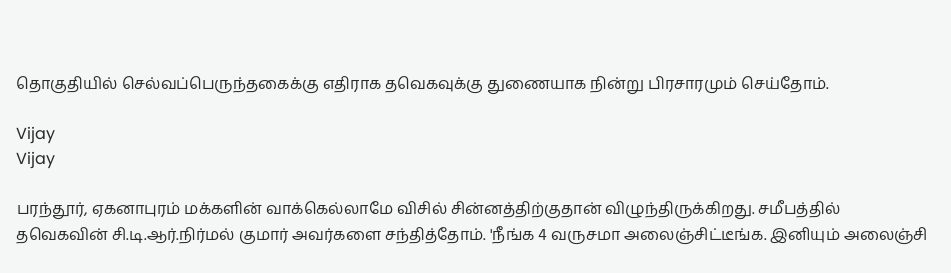தொகுதியில் செல்வப்பெருந்தகைக்கு எதிராக தவெகவுக்கு துணையாக நின்று பிரசாரமும் செய்தோம்.

Vijay
Vijay

பரந்தூர், ஏகனாபுரம் மக்களின் வாக்கெல்லாமே விசில் சின்னத்திற்குதான் விழுந்திருக்கிறது. சமீபத்தில் தவெகவின் சி.டி.ஆர்.நிர்மல் குமார் அவர்களை சந்தித்தோம். 'நீங்க 4 வருசமா அலைஞ்சிட்டீங்க. இனியும் அலைஞ்சி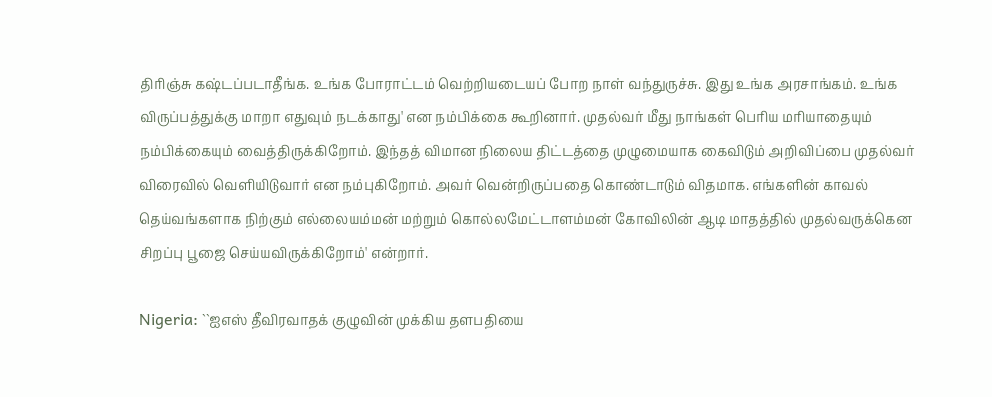திரிஞ்சு கஷ்டப்படாதீங்க. உங்க போராட்டம் வெற்றியடையப் போற நாள் வந்துருச்சு. இது உங்க அரசாங்கம். உங்க விருப்பத்துக்கு மாறா எதுவும் நடக்காது' என நம்பிக்கை கூறினார். முதல்வர் மீது நாங்கள் பெரிய மரியாதையும் நம்பிக்கையும் வைத்திருக்கிறோம். இந்தத் விமான நிலைய திட்டத்தை முழுமையாக கைவிடும் அறிவிப்பை முதல்வர் விரைவில் வெளியிடுவார் என நம்புகிறோம். அவர் வென்றிருப்பதை கொண்டாடும் விதமாக. எங்களின் காவல் தெய்வங்களாக நிற்கும் எல்லையம்மன் மற்றும் கொல்லமேட்டாளம்மன் கோவிலின் ஆடி மாதத்தில் முதல்வருக்கென சிறப்பு பூஜை செய்யவிருக்கிறோம்' என்றார்.

Nigeria: ``ஐஎஸ் தீவிரவாதக் குழுவின் முக்கிய தளபதியை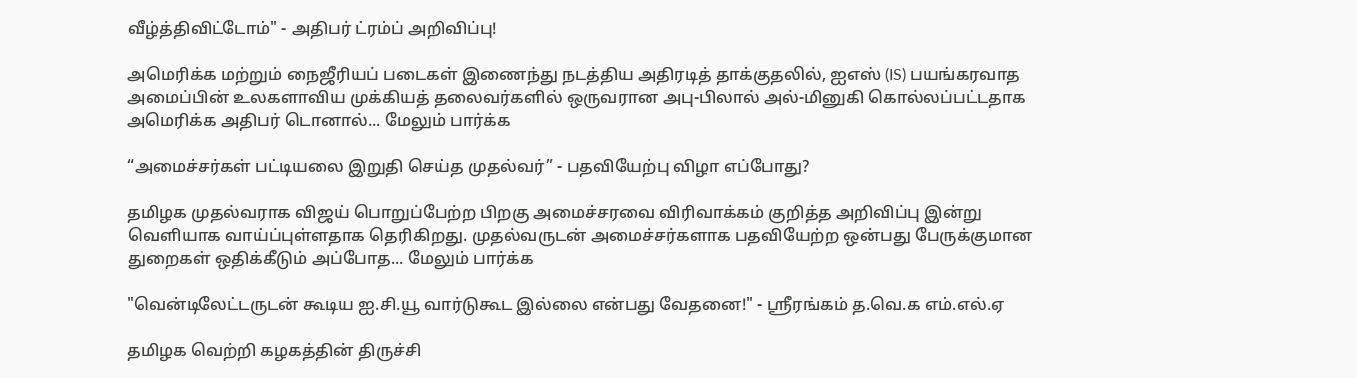வீழ்த்திவிட்டோம்" - அதிபர் ட்ரம்ப் அறிவிப்பு!

அமெரிக்க மற்றும் நைஜீரியப் படைகள் இணைந்து நடத்திய அதிரடித் தாக்குதலில், ஐஎஸ் (IS) பயங்கரவாத அமைப்பின் உலகளாவிய முக்கியத் தலைவர்களில் ஒருவரான அபு-பிலால் அல்-மினுகி கொல்லப்பட்டதாக அமெரிக்க அதிபர் டொனால்... மேலும் பார்க்க

“அமைச்சர்கள் பட்டியலை இறுதி செய்த முதல்வர்” - பதவியேற்பு விழா எப்போது?

தமிழக முதல்வராக விஜய் பொறுப்பேற்ற பிறகு அமைச்சரவை விரிவாக்கம் குறித்த அறிவிப்பு இன்று வெளியாக வாய்ப்புள்ளதாக தெரிகிறது. முதல்வருடன் அமைச்சர்களாக பதவியேற்ற ஒன்பது பேருக்குமான துறைகள் ஒதிக்கீடும் அப்போத... மேலும் பார்க்க

"வென்டிலேட்டருடன் கூடிய ஐ.சி.யூ வார்டுகூட இல்லை என்பது வேதனை!" - ஸ்ரீரங்கம் த.வெ.க எம்.எல்.ஏ

தமிழக வெற்றி கழகத்தின் திருச்சி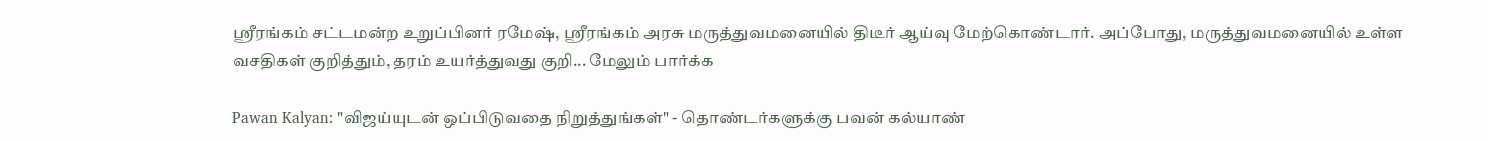ஸ்ரீரங்கம் சட்டமன்ற உறுப்பினர் ரமேஷ், ஸ்ரீரங்கம் அரசு மருத்துவமனையில் திடீர் ஆய்வு மேற்கொண்டார். அப்போது, மருத்துவமனையில் உள்ள வசதிகள் குறித்தும், தரம் உயர்த்துவது குறி... மேலும் பார்க்க

Pawan Kalyan: "விஜய்யுடன் ஒப்பிடுவதை நிறுத்துங்கள்" - தொண்டர்களுக்கு பவன் கல்யாண்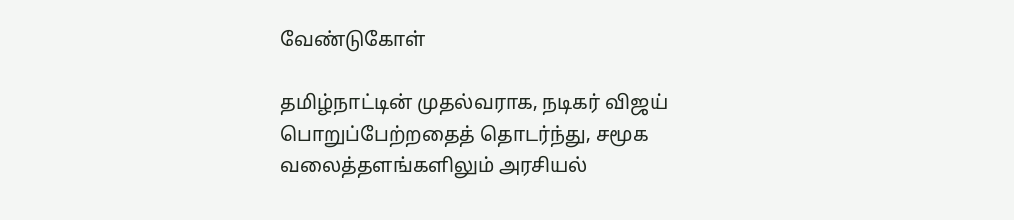வேண்டுகோள்

தமிழ்நாட்டின் முதல்வராக, நடிகர் விஜய் பொறுப்பேற்றதைத் தொடர்ந்து, சமூக வலைத்தளங்களிலும் அரசியல்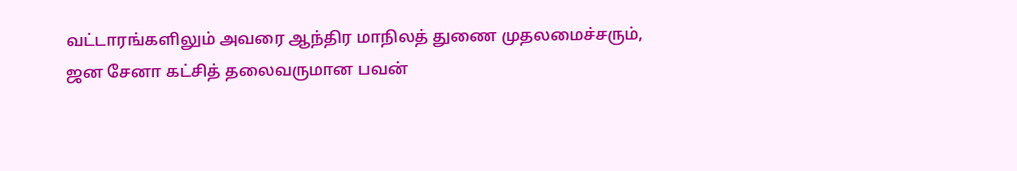வட்டாரங்களிலும் அவரை ஆந்திர மாநிலத் துணை முதலமைச்சரும், ஜன சேனா கட்சித் தலைவருமான பவன்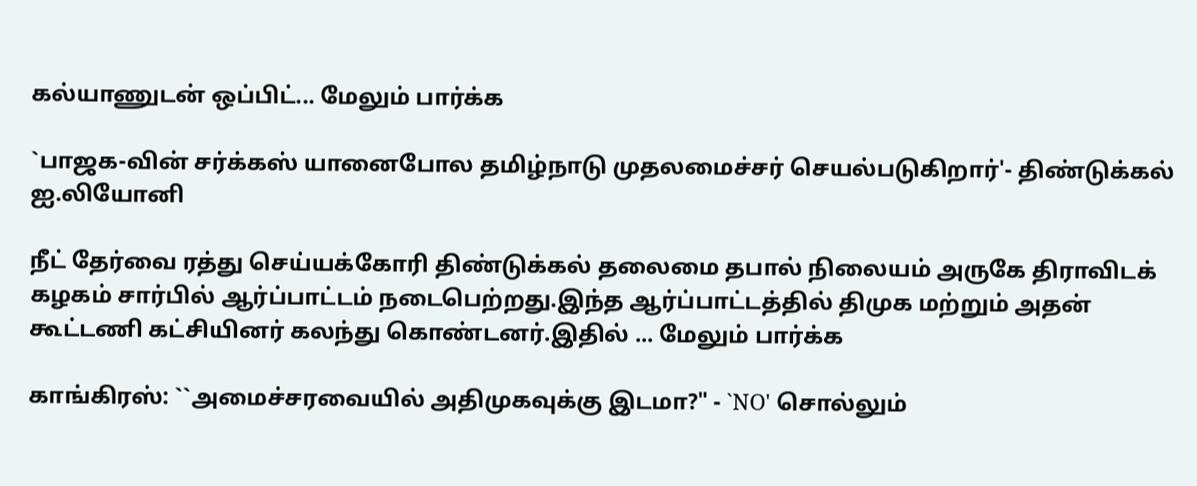கல்யாணுடன் ஒப்பிட்... மேலும் பார்க்க

`பாஜக-வின் சர்க்கஸ் யானைபோல தமிழ்நாடு முதலமைச்சர் செயல்படுகிறார்'- திண்டுக்கல் ஐ.லியோனி

நீட் தேர்வை ரத்து செய்யக்கோரி திண்டுக்கல் தலைமை தபால் நிலையம் அருகே திராவிடக் கழகம் சார்பில் ஆர்ப்பாட்டம் நடைபெற்றது.இந்த ஆர்ப்பாட்டத்தில் திமுக மற்றும் அதன் கூட்டணி கட்சியினர் கலந்து கொண்டனர்.இதில் ... மேலும் பார்க்க

காங்கிரஸ்: ``அமைச்சரவையில் அதிமுகவுக்கு இடமா?" - `NO' சொல்லும்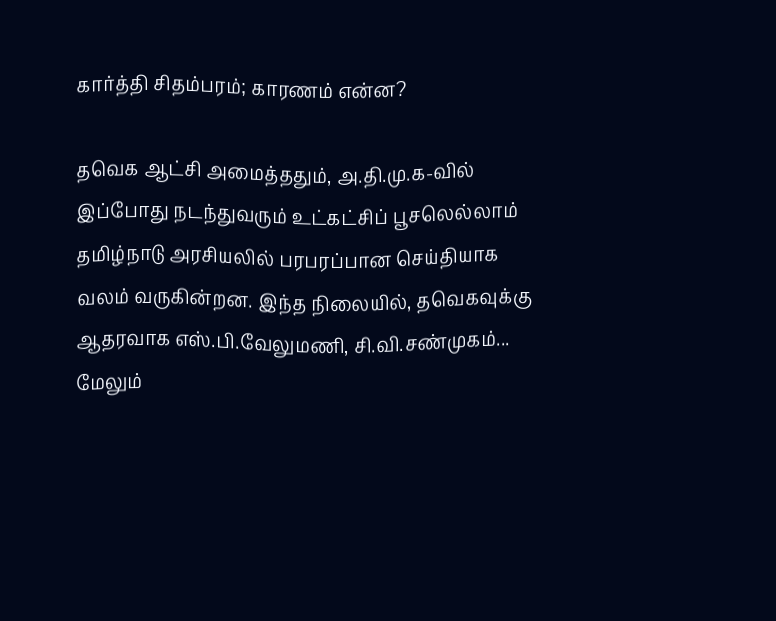கார்த்தி சிதம்பரம்; காரணம் என்ன?

தவெக ஆட்சி அமைத்ததும், அ.தி.மு.க-வில் இப்போது நடந்துவரும் உட்கட்சிப் பூசலெல்லாம் தமிழ்நாடு அரசியலில் பரபரப்பான செய்தியாக வலம் வருகின்றன. இந்த நிலையில், தவெகவுக்கு ஆதரவாக எஸ்.பி.வேலுமணி, சி.வி.சண்முகம்... மேலும்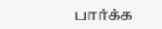பார்க்க